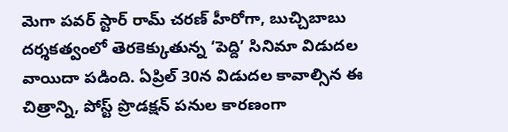మెగా పవర్ స్టార్ రామ్ చరణ్ హీరోగా, బుచ్చిబాబు దర్శకత్వంలో తెరకెక్కుతున్న ‘పెద్ది’ సినిమా విడుదల వాయిదా పడింది. ఏప్రిల్ 30న విడుదల కావాల్సిన ఈ చిత్రాన్ని, పోస్ట్ ప్రొడక్షన్ పనుల కారణంగా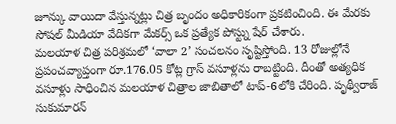జూన్కు వాయిదా వేస్తున్నట్లు చిత్ర బృందం అధికారికంగా ప్రకటించింది. ఈ మేరకు సోషల్ మీడియా వేదికగా మేకర్స్ ఒక ప్రత్యేక పోస్ట్ను షేర్ చేశారు.
మలయాళ చిత్ర పరిశ్రమలో ‘వాలా 2’ సంచలనం సృష్టిస్తోంది. 13 రోజుల్లోనే ప్రపంచవ్యాప్తంగా రూ.176.05 కోట్ల గ్రాస్ వసూళ్లను రాబట్టింది. దీంతో అత్యధిక వసూళ్లు సాధించిన మలయాళ చిత్రాల జాబితాలో టాప్-6లోకి చేరింది. పృథ్వీరాజ్ సుకుమారన్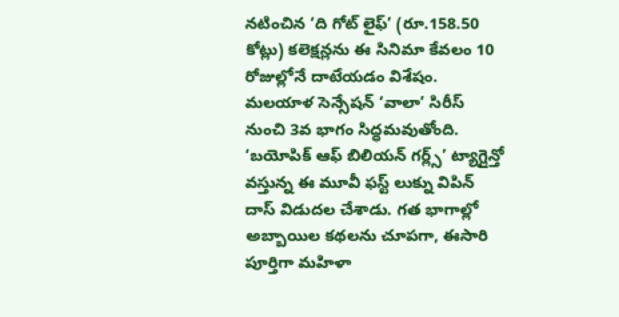నటించిన ‘ది గోట్ లైఫ్’ (రూ.158.50 కోట్లు) కలెక్షన్లను ఈ సినిమా కేవలం 10 రోజుల్లోనే దాటేయడం విశేషం.
మలయాళ సెన్సేషన్ ‘వాలా’ సిరీస్ నుంచి 3వ భాగం సిద్ధమవుతోంది. ‘బయోపిక్ ఆఫ్ బిలియన్ గర్ల్స్’ ట్యాగ్లైన్తో వస్తున్న ఈ మూవీ ఫస్ట్ లుక్ను విపిన్ దాస్ విడుదల చేశాడు. గత భాగాల్లో అబ్బాయిల కథలను చూపగా, ఈసారి పూర్తిగా మహిళా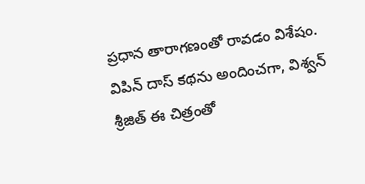ప్రధాన తారాగణంతో రావడం విశేషం. విపిన్ దాస్ కథను అందించగా, విశ్వన్ శ్రీజిత్ ఈ చిత్రంతో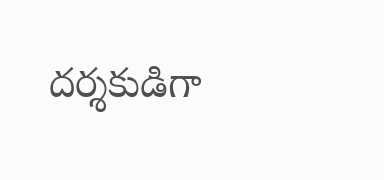దర్శకుడిగా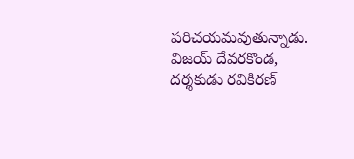పరిచయమవుతున్నాడు.
విజయ్ దేవరకొండ, దర్శకుడు రవికిరణ్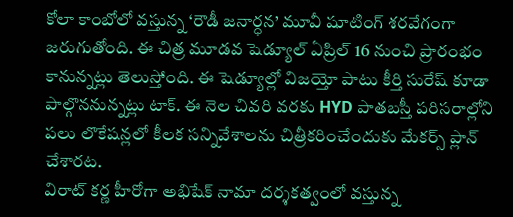కోలా కాంబోలో వస్తున్న ‘రౌడీ జనార్ధన’ మూవీ షూటింగ్ శరవేగంగా జరుగుతోంది. ఈ చిత్ర మూడవ షెడ్యూల్ ఏప్రిల్ 16 నుంచి ప్రారంభం కానున్నట్లు తెలుస్తోంది. ఈ షెడ్యూల్లో విజయ్తో పాటు కీర్తి సురేష్ కూడా పాల్గొననున్నట్లు టాక్. ఈ నెల చివరి వరకు HYD పాతబస్తీ పరిసరాల్లోని పలు లొకేషన్లలో కీలక సన్నివేశాలను చిత్రీకరించేందుకు మేకర్స్ ప్లాన్ చేశారట.
విరాట్ కర్ణ హీరోగా అభిషేక్ నామా దర్శకత్వంలో వస్తున్న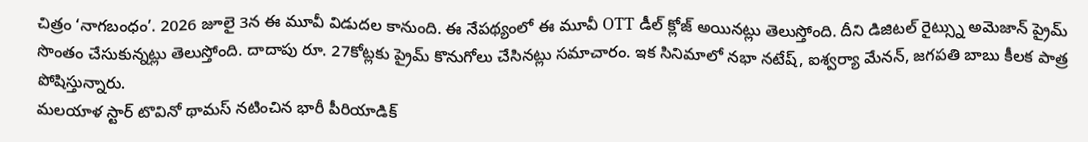చిత్రం ‘నాగబంధం’. 2026 జూలై 3న ఈ మూవీ విడుదల కానుంది. ఈ నేపథ్యంలో ఈ మూవీ OTT డీల్ క్లోజ్ అయినట్లు తెలుస్తోంది. దీని డిజిటల్ రైట్స్ను అమెజాన్ ప్రైమ్ సొంతం చేసుకున్నట్లు తెలుస్తోంది. దాదాపు రూ. 27కోట్లకు ప్రైమ్ కొనుగోలు చేసినట్లు సమాచారం. ఇక సినిమాలో నభా నటేష్, ఐశ్వర్యా మేనన్, జగపతి బాబు కీలక పాత్ర పోషిస్తున్నారు.
మలయాళ స్టార్ టొవినో థామస్ నటించిన భారీ పీరియాడిక్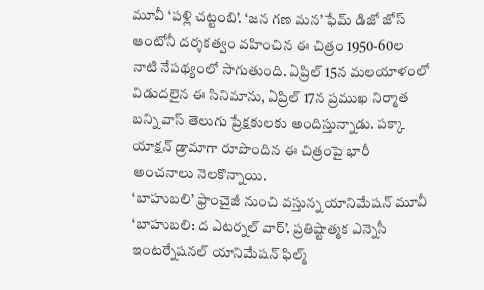మూవీ ‘పళ్లి చట్టంబి’. ‘జన గణ మన’ ఫేమ్ డిజో జోస్ ఆంటోనీ దర్శకత్వం వహించిన ఈ చిత్రం 1950-60ల నాటి నేపథ్యంలో సాగుతుంది. ఏప్రిల్ 15న మలయాళంలో విడుదలైన ఈ సినిమాను, ఏప్రిల్ 17న ప్రముఖ నిర్మాత బన్ని వాస్ తెలుగు ప్రేక్షకులకు అందిస్తున్నాడు. పక్కా యాక్షన్ డ్రామాగా రూపొందిన ఈ చిత్రంపై భారీ అంచనాలు నెలకొన్నాయి.
‘బాహుబలి’ ఫ్రాంచైజీ నుంచి వస్తున్న యానిమేషన్ మూవీ ‘బాహుబలి: ద ఎటర్నల్ వార్’. ప్రతిష్టాత్మక ఎన్నెసీ ఇంటర్నేషనల్ యానిమేషన్ ఫిల్మ్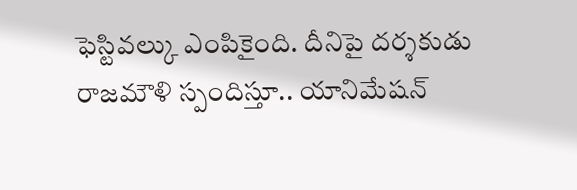ఫెస్టివల్కు ఎంపికైంది. దీనిపై దర్శకుడు రాజమౌళి స్పందిస్తూ.. యానిమేషన్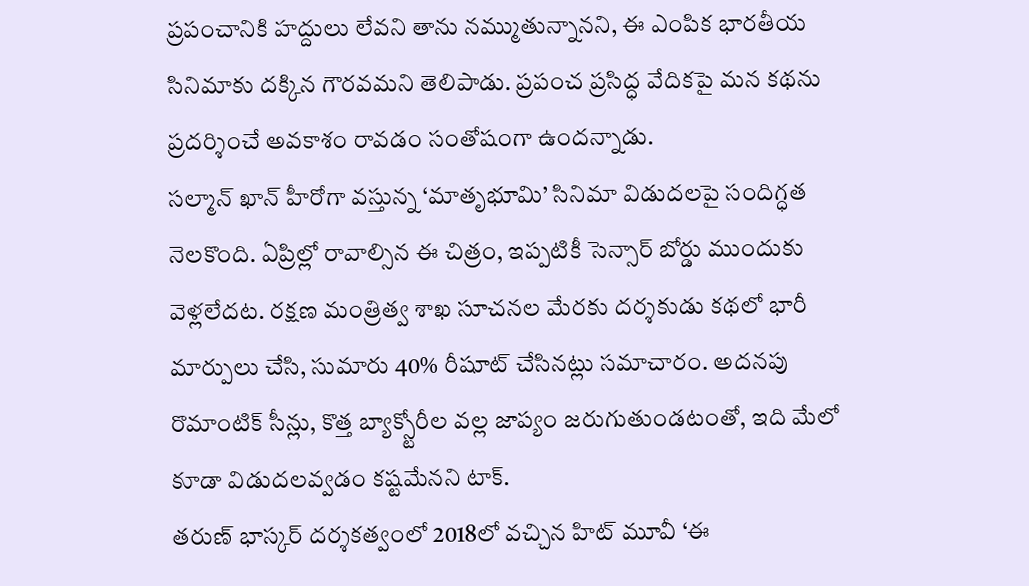ప్రపంచానికి హద్దులు లేవని తాను నమ్ముతున్నానని, ఈ ఎంపిక భారతీయ సినిమాకు దక్కిన గౌరవమని తెలిపాడు. ప్రపంచ ప్రసిద్ధ వేదికపై మన కథను ప్రదర్శించే అవకాశం రావడం సంతోషంగా ఉందన్నాడు.
సల్మాన్ ఖాన్ హీరోగా వస్తున్న ‘మాతృభూమి’ సినిమా విడుదలపై సందిగ్ధత నెలకొంది. ఏప్రిల్లో రావాల్సిన ఈ చిత్రం, ఇప్పటికీ సెన్సార్ బోర్డు ముందుకు వెళ్లలేదట. రక్షణ మంత్రిత్వ శాఖ సూచనల మేరకు దర్శకుడు కథలో భారీ మార్పులు చేసి, సుమారు 40% రీషూట్ చేసినట్లు సమాచారం. అదనపు రొమాంటిక్ సీన్లు, కొత్త బ్యాక్స్టోరీల వల్ల జాప్యం జరుగుతుండటంతో, ఇది మేలో కూడా విడుదలవ్వడం కష్టమేనని టాక్.
తరుణ్ భాస్కర్ దర్శకత్వంలో 2018లో వచ్చిన హిట్ మూవీ ‘ఈ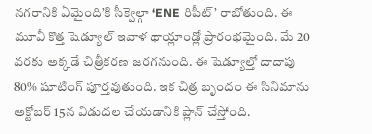నగరానికి ఏమైంది’కి సీక్వెల్గా ‘ENE రిపీట్’ రాబోతుంది. ఈ మూవీ కొత్త షెడ్యూల్ ఇవాళ థాయ్లాండ్లో ప్రారంభమైంది. మే 20 వరకు అక్కడే చిత్రీకరణ జరగనుంది. ఈ షెడ్యూల్తో దాదాపు 80% షూటింగ్ పూర్తవుతుంది. ఇక చిత్ర బృందం ఈ సినిమాను అక్టోబర్ 15న విడుదల చేయడానికి ప్లాన్ చేస్తోంది.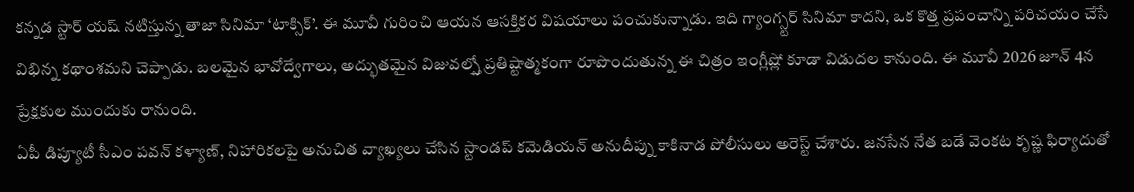కన్నడ స్టార్ యష్ నటిస్తున్న తాజా సినిమా ‘టాక్సిక్’. ఈ మూవీ గురించి ఆయన ఆసక్తికర విషయాలు పంచుకున్నాడు. ఇది గ్యాంగ్స్టర్ సినిమా కాదని, ఒక కొత్త ప్రపంచాన్ని పరిచయం చేసే విభిన్న కథాంశమని చెప్పాడు. బలమైన భావోద్వేగాలు, అద్భుతమైన విజువల్స్తో ప్రతిష్టాత్మకంగా రూపొందుతున్న ఈ చిత్రం ఇంగ్లీష్లో కూడా విడుదల కానుంది. ఈ మూవీ 2026 జూన్ 4న ప్రేక్షకుల ముందుకు రానుంది.
ఏపీ డిప్యూటీ సీఎం పవన్ కళ్యాణ్, నిహారికలపై అనుచిత వ్యాఖ్యలు చేసిన స్టాండప్ కమెడియన్ అనుదీప్ను కాకినాడ పోలీసులు అరెస్ట్ చేశారు. జనసేన నేత బడే వెంకట కృష్ణ ఫిర్యాదుతో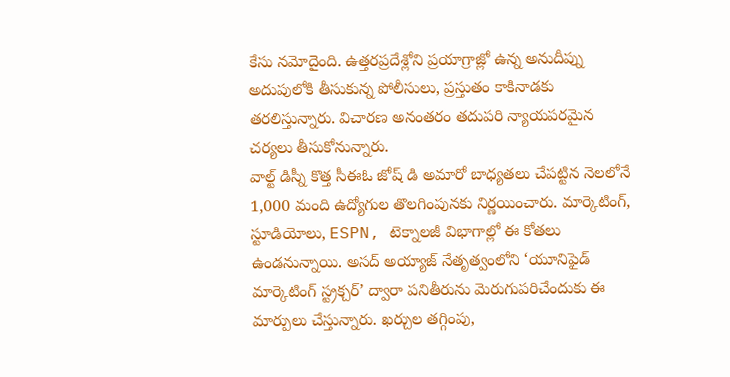కేసు నమోదైంది. ఉత్తరప్రదేశ్లోని ప్రయాగ్రాజ్లో ఉన్న అనుదీప్ను అదుపులోకి తీసుకున్న పోలీసులు, ప్రస్తుతం కాకినాడకు తరలిస్తున్నారు. విచారణ అనంతరం తదుపరి న్యాయపరమైన చర్యలు తీసుకోనున్నారు.
వాల్ట్ డిస్నీ కొత్త సీఈఓ జోష్ డి అమారో బాధ్యతలు చేపట్టిన నెలలోనే 1,000 మంది ఉద్యోగుల తొలగింపునకు నిర్ణయించారు. మార్కెటింగ్, స్టూడియోలు, ESPN, టెక్నాలజీ విభాగాల్లో ఈ కోతలు ఉండనున్నాయి. అసద్ అయ్యాజ్ నేతృత్వంలోని ‘యూనిఫైడ్ మార్కెటింగ్ స్ట్రక్చర్’ ద్వారా పనితీరును మెరుగుపరిచేందుకు ఈ మార్పులు చేస్తున్నారు. ఖర్చుల తగ్గింపు,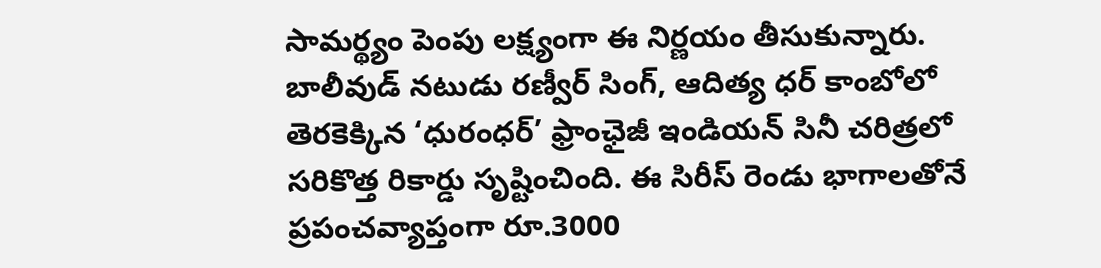సామర్థ్యం పెంపు లక్ష్యంగా ఈ నిర్ణయం తీసుకున్నారు.
బాలీవుడ్ నటుడు రణ్వీర్ సింగ్, ఆదిత్య ధర్ కాంబోలో తెరకెక్కిన ‘ధురంధర్’ ఫ్రాంఛైజీ ఇండియన్ సినీ చరిత్రలో సరికొత్త రికార్డు సృష్టించింది. ఈ సిరీస్ రెండు భాగాలతోనే ప్రపంచవ్యాప్తంగా రూ.3000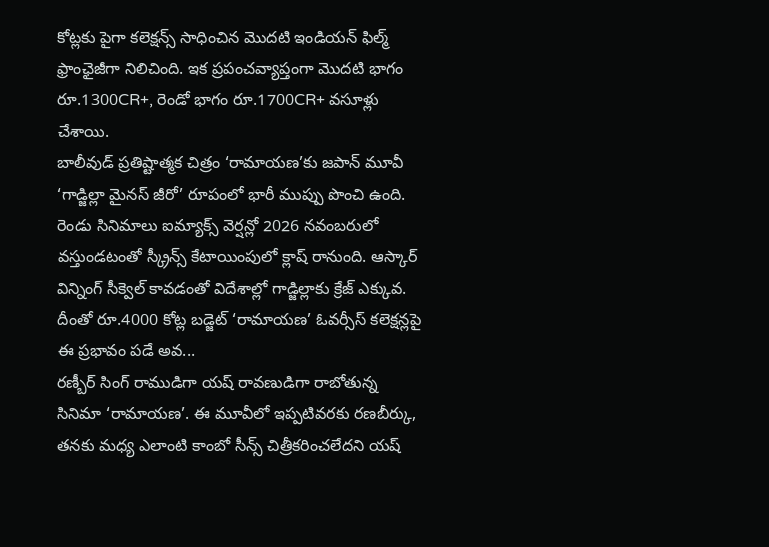కోట్లకు పైగా కలెక్షన్స్ సాధించిన మొదటి ఇండియన్ ఫిల్మ్ ఫ్రాంఛైజీగా నిలిచింది. ఇక ప్రపంచవ్యాప్తంగా మొదటి భాగం రూ.1300CR+, రెండో భాగం రూ.1700CR+ వసూళ్లు చేశాయి.
బాలీవుడ్ ప్రతిష్టాత్మక చిత్రం ‘రామాయణ’కు జపాన్ మూవీ ‘గాడ్జిల్లా మైనస్ జీరో’ రూపంలో భారీ ముప్పు పొంచి ఉంది. రెండు సినిమాలు ఐమ్యాక్స్ వెర్షన్లో 2026 నవంబరులో వస్తుండటంతో స్క్రీన్స్ కేటాయింపులో క్లాష్ రానుంది. ఆస్కార్ విన్నింగ్ సీక్వెల్ కావడంతో విదేశాల్లో గాడ్జిల్లాకు క్రేజ్ ఎక్కువ. దీంతో రూ.4000 కోట్ల బడ్జెట్ ‘రామాయణ’ ఓవర్సీస్ కలెక్షన్లపై ఈ ప్రభావం పడే అవ...
రణ్బీర్ సింగ్ రాముడిగా యష్ రావణుడిగా రాబోతున్న సినిమా ‘రామాయణ’. ఈ మూవీలో ఇప్పటివరకు రణబీర్కు, తనకు మధ్య ఎలాంటి కాంబో సీన్స్ చిత్రీకరించలేదని యష్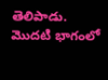తెలిపాడు. మొదటి భాగంలో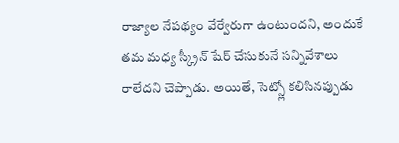రాజ్యాల నేపథ్యం వేర్వేరుగా ఉంటుందని, అందుకే తమ మధ్య స్క్రీన్ షేర్ చేసుకునే సన్నివేశాలు రాలేదని చెప్పాడు. అయితే, సెట్స్లో కలిసినప్పుడు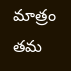మాత్రం తమ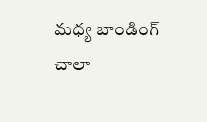మధ్య బాండింగ్ చాలా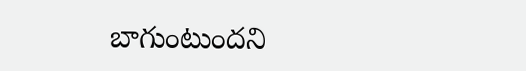బాగుంటుందని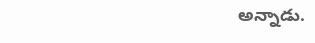అన్నాడు.